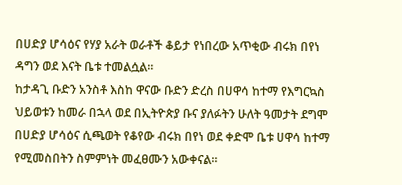በሀድያ ሆሳዕና የሃያ አራት ወራቶች ቆይታ የነበረው አጥቂው ብሩክ በየነ ዳግን ወደ እናት ቤቱ ተመልሷል።
ከታዳጊ ቡድን አንስቶ እስከ ዋናው ቡድን ድረስ በሀዋሳ ከተማ የእግርኳስ ህይወቱን ከመራ በኋላ ወደ በኢትዮጵያ ቡና ያለፉትን ሁለት ዓመታት ደግሞ በሀድያ ሆሳዕና ሲጫወት የቆየው ብሩክ በየነ ወደ ቀድሞ ቤቱ ሀዋሳ ከተማ የሚመስበትን ስምምነት መፈፀሙን አውቀናል።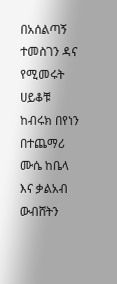በአሰልጣኝ ተመስገን ዳና የሚመሩት ሀይቆቹ ከብሩክ በየነን በተጨማሪ ሙሴ ከቤላ እና ቃልአብ ውብሸትን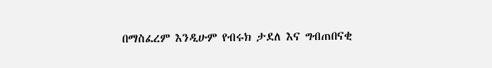በማስፈረም እንዲሁም የብሩክ ታደለ እና ግብጠበናቂ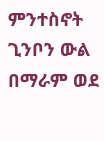ምንተስኖት ጊንቦን ውል በማራም ወደ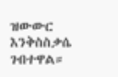ዝውውር እንቅስስቃሴ ገብተዋል።